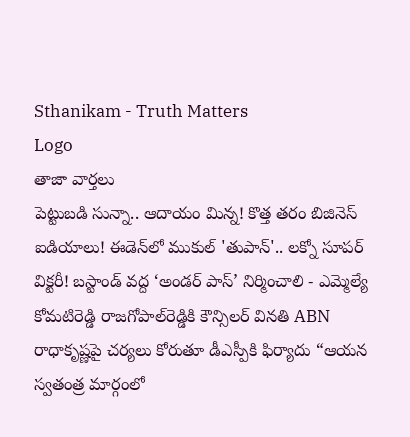Sthanikam - Truth Matters
Logo
తాజా వార్తలు
పెట్టుబడి సున్నా.. ఆదాయం మిన్న! కొత్త తరం బిజినెస్ ఐడియాలు! ఈడెన్‌లో ముకుల్ 'తుపాన్'.. లక్నో సూపర్ విక్టరీ! బస్టాండ్‌ వద్ద ‘అండర్‌ పాస్‌’ నిర్మించాలి - ఎమ్మెల్యే కోమటిరెడ్డి రాజగోపాల్‌రెడ్డికి కౌన్సిలర్‌ వినతి ABN రాధాకృష్ణపై చర్యలు కోరుతూ డీఎస్పీకి ఫిర్యాదు “ఆయన స్వతంత్ర మార్గంలో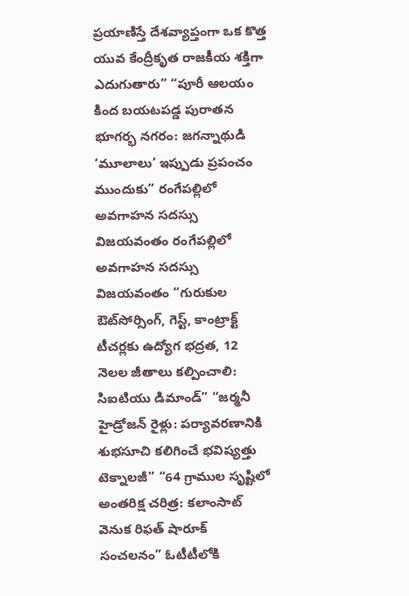ప్రయాణిస్తే దేశవ్యాప్తంగా ఒక కొత్త యువ కేంద్రీకృత రాజకీయ శక్తిగా ఎదుగుతారు” “పూరీ ఆలయం కింద బయటపడ్డ పురాతన భూగర్భ నగరం: జగన్నాథుడి ‘మూలాలు’ ఇప్పుడు ప్రపంచం ముందుకు” రంగేపల్లిలో అవగాహన సదస్సు విజయవంతం రంగేపల్లిలో అవగాహన సదస్సు విజయవంతం “గురుకుల ఔట్‌సోర్సింగ్, గెస్ట్, కాంట్రాక్ట్ టీచర్లకు ఉద్యోగ భద్రత, 12 నెలల జీతాలు కల్పించాలి: సిఐటియు డిమాండ్” “జర్మనీ హైడ్రోజన్ రైళ్లు: పర్యావరణానికి శుభసూచి కలిగించే భవిష్యత్తు టెక్నాలజీ” “64 గ్రాముల సృష్టిలో అంతరిక్ష చరిత్ర: కలాంసాట్ వెనుక రిఫత్ షారూక్ సంచలనం” ఓటీటీలోకి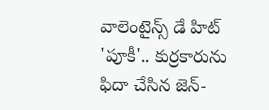వాలెంటైన్స్ డే హిట్ 'పూకీ'.. కుర్రకారును ఫిదా చేసిన జెన్-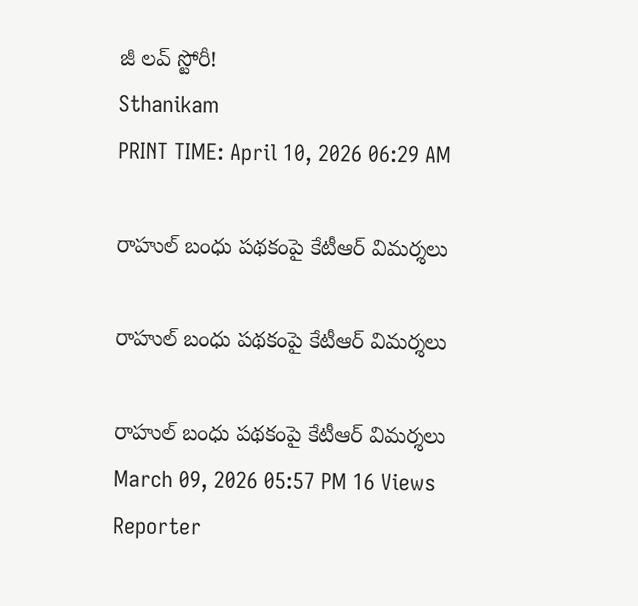జీ లవ్ స్టోరీ!
Sthanikam
PRINT TIME: April 10, 2026 06:29 AM

రాహుల్ బంధు పథకంపై కేటీఆర్ విమర్శలు

రాహుల్ బంధు పథకంపై కేటీఆర్ విమర్శలు

రాహుల్ బంధు పథకంపై కేటీఆర్ విమర్శలు
March 09, 2026 05:57 PM 16 Views
Reporter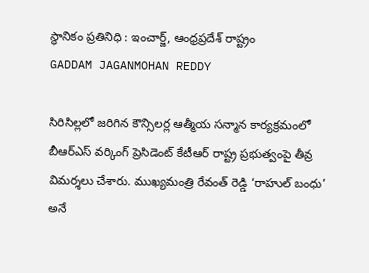స్థానికం ప్రతినిధి : ఇంచార్జ్, ఆంధ్రప్రదేశ్ రాష్ట్రం
GADDAM JAGANMOHAN REDDY

సిరిసిల్లలో జరిగిన కౌన్సిలర్ల ఆత్మీయ సన్మాన కార్యక్రమంలో బీఆర్ఎస్ వర్కింగ్ ప్రెసిడెంట్ కేటీఆర్ రాష్ట్ర ప్రభుత్వంపై తీవ్ర విమర్శలు చేశారు. ముఖ్యమంత్రి రేవంత్ రెడ్డి ‘రాహుల్ బంధు’ అనే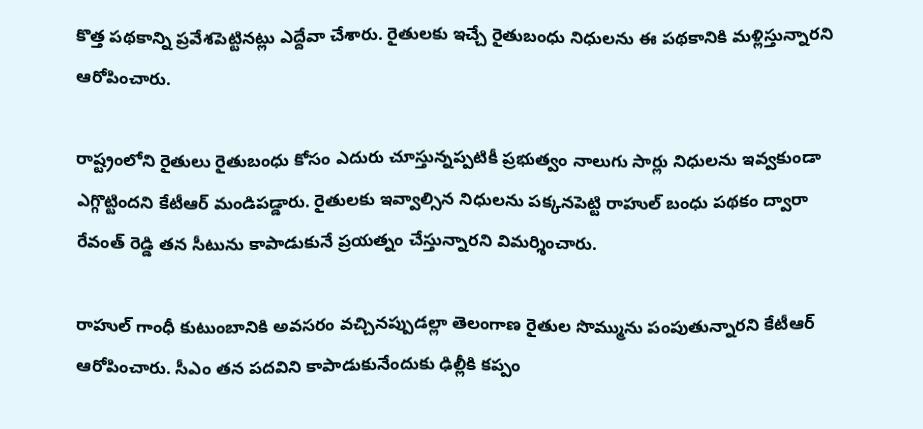కొత్త పథకాన్ని ప్రవేశపెట్టినట్లు ఎద్దేవా చేశారు. రైతులకు ఇచ్చే రైతుబంధు నిధులను ఈ పథకానికి మళ్లిస్తున్నారని ఆరోపించారు.

రాష్ట్రంలోని రైతులు రైతుబంధు కోసం ఎదురు చూస్తున్నప్పటికీ ప్రభుత్వం నాలుగు సార్లు నిధులను ఇవ్వకుండా ఎగ్గొట్టిందని కేటీఆర్ మండిపడ్డారు. రైతులకు ఇవ్వాల్సిన నిధులను పక్కనపెట్టి రాహుల్ బంధు పథకం ద్వారా రేవంత్ రెడ్డి తన సీటును కాపాడుకునే ప్రయత్నం చేస్తున్నారని విమర్శించారు.

రాహుల్ గాంధీ కుటుంబానికి అవసరం వచ్చినప్పుడల్లా తెలంగాణ రైతుల సొమ్మును పంపుతున్నారని కేటీఆర్ ఆరోపించారు. సీఎం తన పదవిని కాపాడుకునేందుకు ఢిల్లీకి కప్పం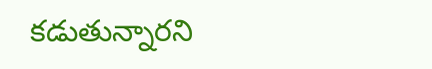కడుతున్నారని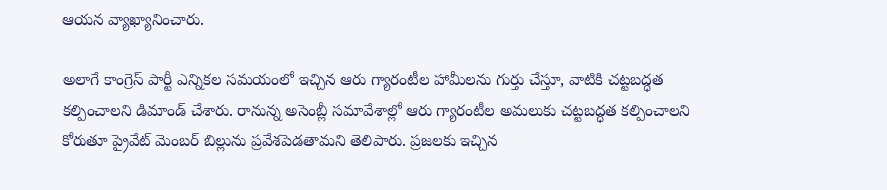ఆయన వ్యాఖ్యానించారు.

అలాగే కాంగ్రెస్ పార్టీ ఎన్నికల సమయంలో ఇచ్చిన ఆరు గ్యారంటీల హామీలను గుర్తు చేస్తూ, వాటికి చట్టబద్ధత కల్పించాలని డిమాండ్ చేశారు. రానున్న అసెంబ్లీ సమావేశాల్లో ఆరు గ్యారంటీల అమలుకు చట్టబద్ధత కల్పించాలని కోరుతూ ప్రైవేట్ మెంబర్ బిల్లును ప్రవేశపెడతామని తెలిపారు. ప్రజలకు ఇచ్చిన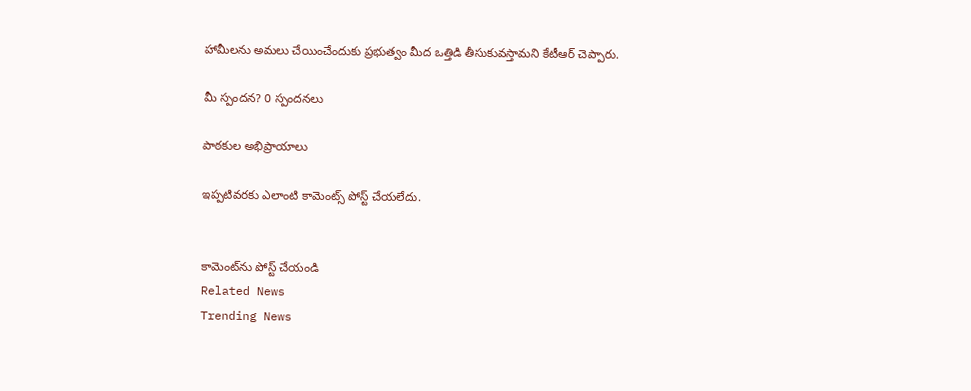హామీలను అమలు చేయించేందుకు ప్రభుత్వం మీద ఒత్తిడి తీసుకువస్తామని కేటీఆర్ చెప్పారు.

మీ స్పందన? 0 స్పందనలు

పాఠకుల అభిప్రాయాలు

ఇప్పటివరకు ఎలాంటి కామెంట్స్ పోస్ట్ చేయలేదు.


కామెంట్‌ను పోస్ట్ చేయండి
Related News
Trending News